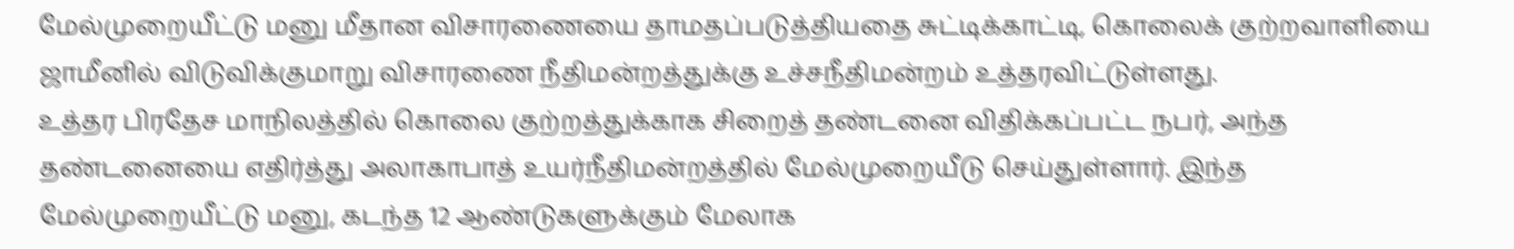மேல்முறையீட்டு மனு மீதான விசாரணையை தாமதப்படுத்தியதை சுட்டிக்காட்டி, கொலைக் குற்றவாளியை ஜாமீனில் விடுவிக்குமாறு விசாரணை நீதிமன்றத்துக்கு உச்சநீதிமன்றம் உத்தரவிட்டுள்ளது.
உத்தர பிரதேச மாநிலத்தில் கொலை குற்றத்துக்காக சிறைத் தண்டனை விதிக்கப்பட்ட நபர், அந்த தண்டனையை எதிர்த்து அலாகாபாத் உயர்நீதிமன்றத்தில் மேல்முறையீடு செய்துள்ளார். இந்த மேல்முறையீட்டு மனு, கடந்த 12 ஆண்டுகளுக்கும் மேலாக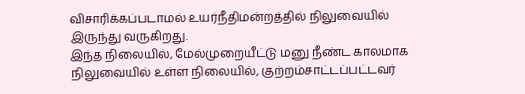விசாரிக்கப்படாமல் உயர்நீதிமன்றத்தில் நிலுவையில் இருந்து வருகிறது.
இந்த நிலையில், மேல்முறையீட்டு மனு நீண்ட காலமாக நிலுவையில் உள்ள நிலையில், குற்றம்சாட்டப்பட்டவர்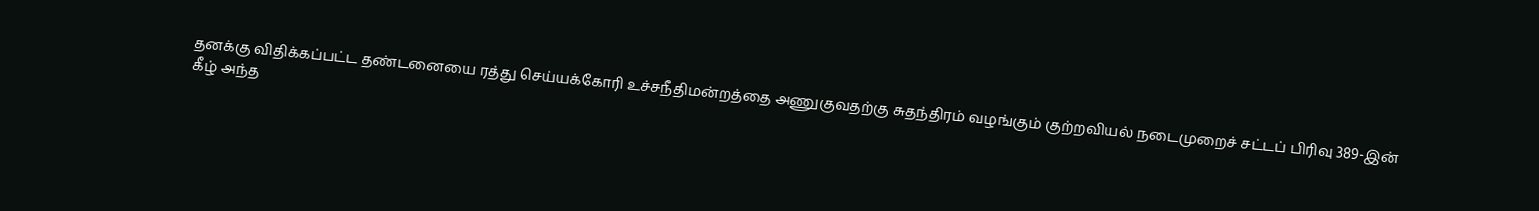தனக்கு விதிக்கப்பட்ட தண்டனையை ரத்து செய்யக்கோரி உச்சநீதிமன்றத்தை அணுகுவதற்கு சுதந்திரம் வழங்கும் குற்றவியல் நடைமுறைச் சட்டப் பிரிவு 389-இன் கீழ் அந்த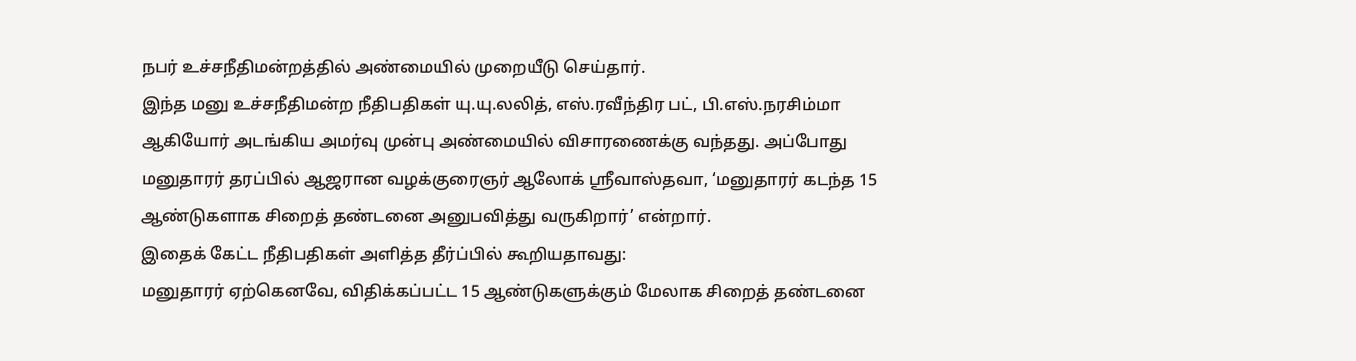நபர் உச்சநீதிமன்றத்தில் அண்மையில் முறையீடு செய்தார்.
இந்த மனு உச்சநீதிமன்ற நீதிபதிகள் யு.யு.லலித், எஸ்.ரவீந்திர பட், பி.எஸ்.நரசிம்மா ஆகியோர் அடங்கிய அமர்வு முன்பு அண்மையில் விசாரணைக்கு வந்தது. அப்போது மனுதாரர் தரப்பில் ஆஜரான வழக்குரைஞர் ஆலோக் ஸ்ரீவாஸ்தவா, ‘மனுதாரர் கடந்த 15 ஆண்டுகளாக சிறைத் தண்டனை அனுபவித்து வருகிறார்’ என்றார்.
இதைக் கேட்ட நீதிபதிகள் அளித்த தீர்ப்பில் கூறியதாவது:
மனுதாரர் ஏற்கெனவே, விதிக்கப்பட்ட 15 ஆண்டுகளுக்கும் மேலாக சிறைத் தண்டனை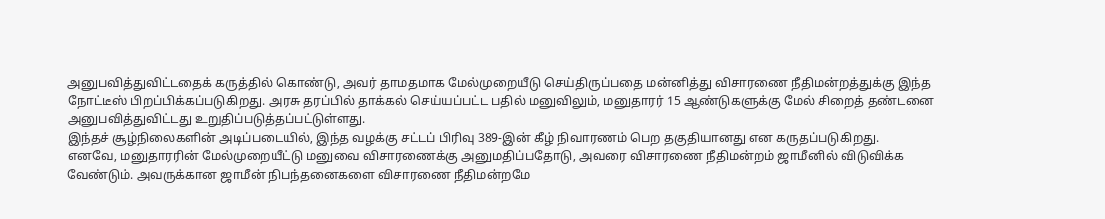அனுபவித்துவிட்டதைக் கருத்தில் கொண்டு, அவர் தாமதமாக மேல்முறையீடு செய்திருப்பதை மன்னித்து விசாரணை நீதிமன்றத்துக்கு இந்த நோட்டீஸ் பிறப்பிக்கப்படுகிறது. அரசு தரப்பில் தாக்கல் செய்யப்பட்ட பதில் மனுவிலும், மனுதாரர் 15 ஆண்டுகளுக்கு மேல் சிறைத் தண்டனை அனுபவித்துவிட்டது உறுதிப்படுத்தப்பட்டுள்ளது.
இந்தச் சூழ்நிலைகளின் அடிப்படையில், இந்த வழக்கு சட்டப் பிரிவு 389-இன் கீழ் நிவாரணம் பெற தகுதியானது என கருதப்படுகிறது.
எனவே, மனுதாரரின் மேல்முறையீட்டு மனுவை விசாரணைக்கு அனுமதிப்பதோடு, அவரை விசாரணை நீதிமன்றம் ஜாமீனில் விடுவிக்க வேண்டும். அவருக்கான ஜாமீன் நிபந்தனைகளை விசாரணை நீதிமன்றமே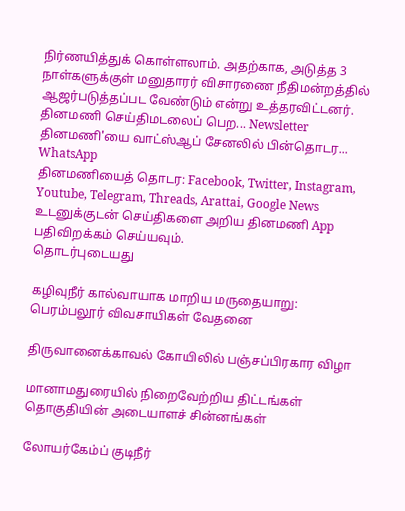நிர்ணயித்துக் கொள்ளலாம். அதற்காக, அடுத்த 3 நாள்களுக்குள் மனுதாரர் விசாரணை நீதிமன்றத்தில் ஆஜர்படுத்தப்பட வேண்டும் என்று உத்தரவிட்டனர்.
தினமணி செய்திமடலைப் பெற... Newsletter
தினமணி'யை வாட்ஸ்ஆப் சேனலில் பின்தொடர... WhatsApp
தினமணியைத் தொடர: Facebook, Twitter, Instagram, Youtube, Telegram, Threads, Arattai, Google News
உடனுக்குடன் செய்திகளை அறிய தினமணி App பதிவிறக்கம் செய்யவும்.
தொடர்புடையது

கழிவுநீர் கால்வாயாக மாறிய மருதையாறு: பெரம்பலூர் விவசாயிகள் வேதனை

திருவானைக்காவல் கோயிலில் பஞ்சப்பிரகார விழா

மானாமதுரையில் நிறைவேற்றிய திட்டங்கள் தொகுதியின் அடையாளச் சின்னங்கள்

லோயர்கேம்ப் குடிநீர்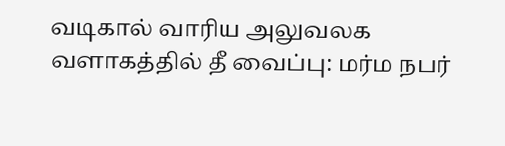வடிகால் வாரிய அலுவலக வளாகத்தில் தீ வைப்பு: மர்ம நபர்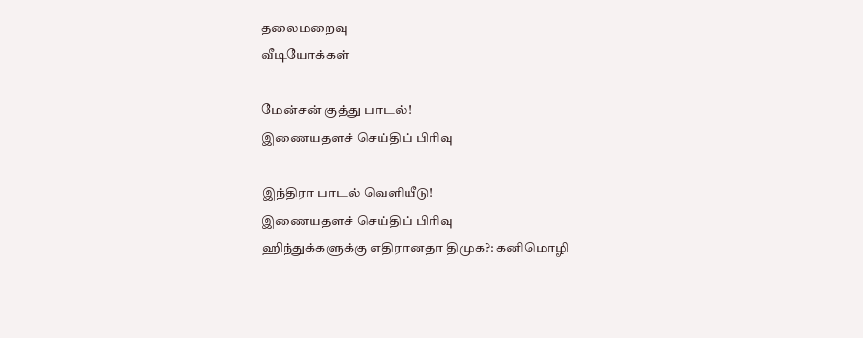தலைமறைவு
வீடியோக்கள்

மேன்சன் குத்து பாடல்!
இணையதளச் செய்திப் பிரிவு

இந்திரா பாடல் வெளியீடு!
இணையதளச் செய்திப் பிரிவு
ஹிந்துக்களுக்கு எதிரானதா திமுக?: கனிமொழி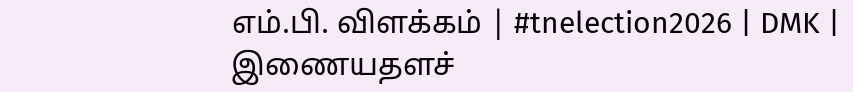எம்.பி. விளக்கம் | #tnelection2026 | DMK |
இணையதளச்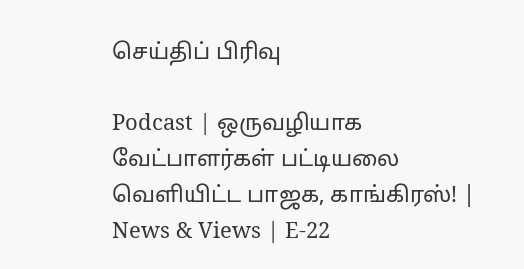செய்திப் பிரிவு

Podcast | ஒருவழியாக வேட்பாளர்கள் பட்டியலை வெளியிட்ட பாஜக, காங்கிரஸ்! | News & Views | E-22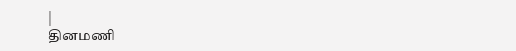|
தினமணி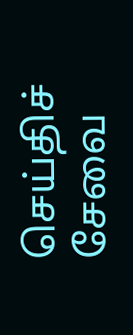செய்திச் சேவை